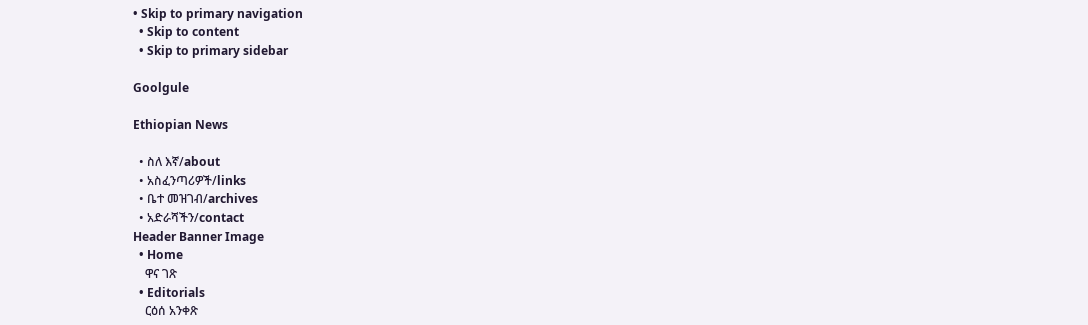• Skip to primary navigation
  • Skip to content
  • Skip to primary sidebar

Goolgule

Ethiopian News

  • ስለ እኛ/about
  • አስፈንጣሪዎች/links
  • ቤተ መዝገብ/archives
  • አድራሻችን/contact
Header Banner Image
  • Home
    ዋና ገጽ
  • Editorials
    ርዕሰ አንቀጽ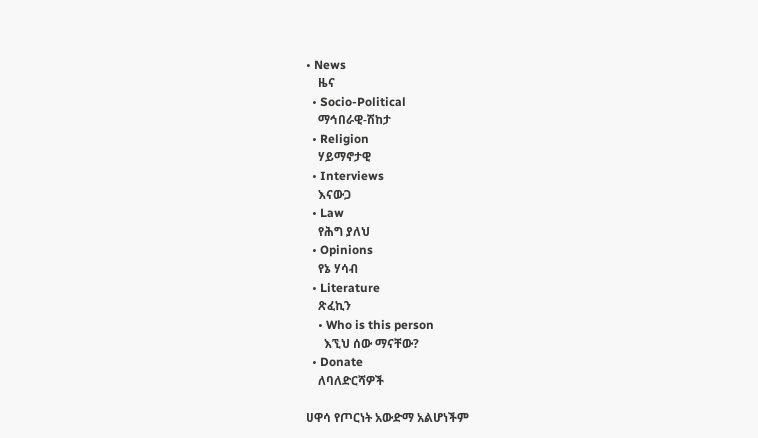• News
    ዜና
  • Socio-Political
    ማኅበራዊ-ሽከታ
  • Religion
    ሃይማኖታዊ
  • Interviews
    እናውጋ
  • Law
    የሕግ ያለህ
  • Opinions
    የኔ ሃሳብ
  • Literature
    ጽፈኪን
    • Who is this person
      እኚህ ሰው ማናቸው?
  • Donate
    ለባለድርሻዎች

ሀዋሳ የጦርነት አውድማ አልሆነችም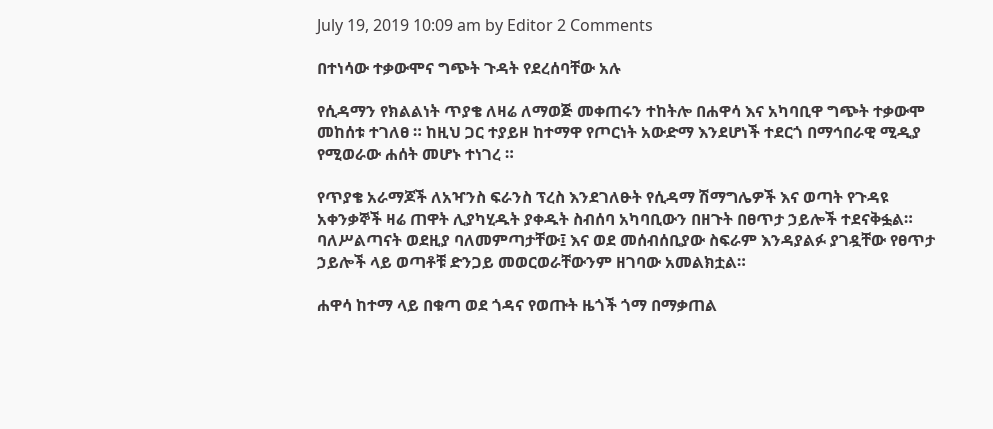July 19, 2019 10:09 am by Editor 2 Comments

በተነሳው ተቃውሞና ግጭት ጉዳት የደረሰባቸው አሉ

የሲዳማን የክልልነት ጥያቄ ለዛሬ ለማወጅ መቀጠሩን ተከትሎ በሐዋሳ እና አካባቢዋ ግጭት ተቃውሞ መከሰቱ ተገለፀ ። ከዚህ ጋር ተያይዞ ከተማዋ የጦርነት አውድማ እንደሆነች ተደርጎ በማኅበራዊ ሚዲያ የሚወራው ሐሰት መሆኑ ተነገረ ።

የጥያቄ አራማጆች ለአዣንስ ፍራንስ ፕረስ እንደገለፁት የሲዳማ ሽማግሌዎች እና ወጣት የጉዳዩ አቀንቃኞች ዛሬ ጠዋት ሊያካሂዱት ያቀዱት ስብሰባ አካባቢውን በዘጉት በፀጥታ ኃይሎች ተደናቅፏል። ባለሥልጣናት ወደዚያ ባለመምጣታቸው፤ እና ወደ መሰብሰቢያው ስፍራም እንዳያልፉ ያገዷቸው የፀጥታ ኃይሎች ላይ ወጣቶቹ ድንጋይ መወርወራቸውንም ዘገባው አመልክቷል።

ሐዋሳ ከተማ ላይ በቁጣ ወደ ጎዳና የወጡት ዜጎች ጎማ በማቃጠል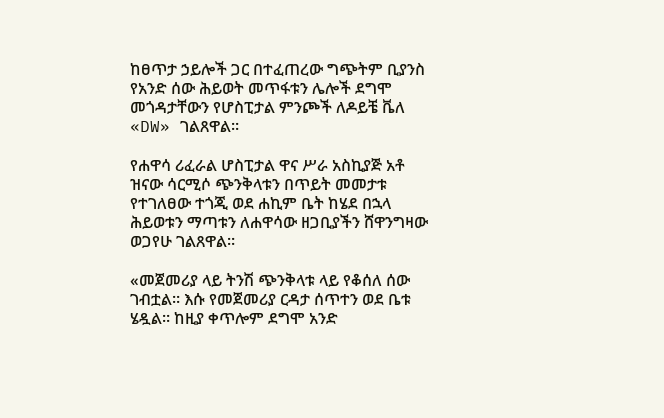ከፀጥታ ኃይሎች ጋር በተፈጠረው ግጭትም ቢያንስ የአንድ ሰው ሕይወት መጥፋቱን ሌሎች ደግሞ መጎዳታቸውን የሆስፒታል ምንጮች ለዶይቼ ቬለ «DW» ገልጸዋል።

የሐዋሳ ሪፈራል ሆስፒታል ዋና ሥራ አስኪያጅ አቶ ዝናው ሳርሚሶ ጭንቅላቱን በጥይት መመታቱ የተገለፀው ተጎጂ ወደ ሐኪም ቤት ከሄደ በኋላ ሕይወቱን ማጣቱን ለሐዋሳው ዘጋቢያችን ሸዋንግዛው ወጋየሁ ገልጸዋል።

«መጀመሪያ ላይ ትንሽ ጭንቅላቱ ላይ የቆሰለ ሰው ገብቷል። እሱ የመጀመሪያ ርዳታ ሰጥተን ወደ ቤቱ ሄዷል። ከዚያ ቀጥሎም ደግሞ አንድ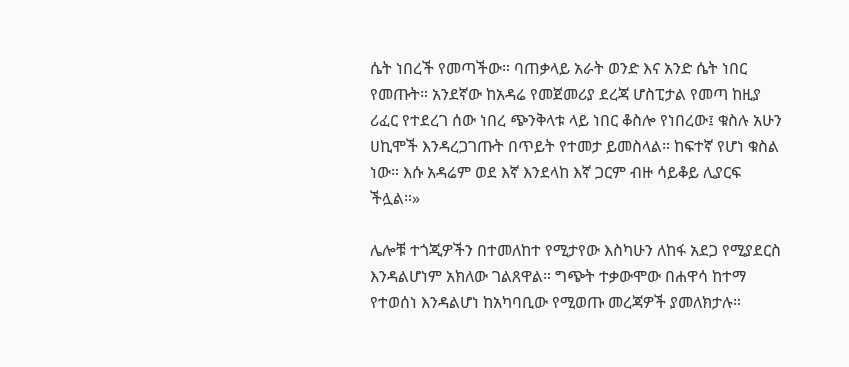ሴት ነበረች የመጣችው። ባጠቃላይ አራት ወንድ እና አንድ ሴት ነበር የመጡት። አንደኛው ከአዳሬ የመጀመሪያ ደረጃ ሆስፒታል የመጣ ከዚያ ሪፈር የተደረገ ሰው ነበረ ጭንቅላቱ ላይ ነበር ቆስሎ የነበረው፤ ቁስሉ አሁን ሀኪሞች እንዳረጋገጡት በጥይት የተመታ ይመስላል። ከፍተኛ የሆነ ቁስል ነው። እሱ አዳሬም ወደ እኛ እንደላከ እኛ ጋርም ብዙ ሳይቆይ ሊያርፍ ችሏል።»

ሌሎቹ ተጎጂዎችን በተመለከተ የሚታየው እስካሁን ለከፋ አደጋ የሚያደርስ እንዳልሆነም አክለው ገልጸዋል። ግጭት ተቃውሞው በሐዋሳ ከተማ የተወሰነ እንዳልሆነ ከአካባቢው የሚወጡ መረጃዎች ያመለክታሉ።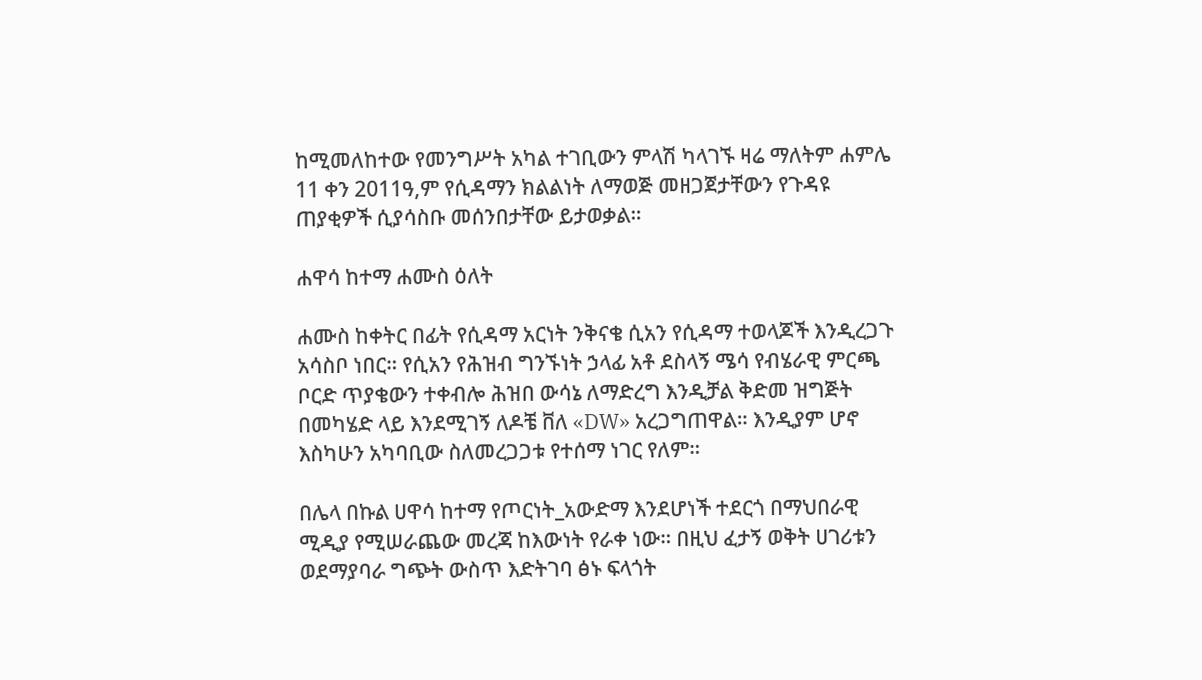ከሚመለከተው የመንግሥት አካል ተገቢውን ምላሽ ካላገኙ ዛሬ ማለትም ሐምሌ 11 ቀን 2011ዓ,ም የሲዳማን ክልልነት ለማወጅ መዘጋጀታቸውን የጉዳዩ ጠያቂዎች ሲያሳስቡ መሰንበታቸው ይታወቃል።

ሐዋሳ ከተማ ሐሙስ ዕለት

ሐሙስ ከቀትር በፊት የሲዳማ አርነት ንቅናቄ ሲአን የሲዳማ ተወላጆች እንዲረጋጉ አሳስቦ ነበር። የሲአን የሕዝብ ግንኙነት ኃላፊ አቶ ደስላኝ ሜሳ የብሄራዊ ምርጫ ቦርድ ጥያቄውን ተቀብሎ ሕዝበ ውሳኔ ለማድረግ እንዲቻል ቅድመ ዝግጅት በመካሄድ ላይ እንደሚገኝ ለዶቼ ቨለ «DW» አረጋግጠዋል። እንዲያም ሆኖ እስካሁን አካባቢው ስለመረጋጋቱ የተሰማ ነገር የለም።

በሌላ በኩል ሀዋሳ ከተማ የጦርነት_አውድማ እንደሆነች ተደርጎ በማህበራዊ ሚዲያ የሚሠራጨው መረጃ ከእውነት የራቀ ነው። በዚህ ፈታኝ ወቅት ሀገሪቱን ወደማያባራ ግጭት ውስጥ እድትገባ ፅኑ ፍላጎት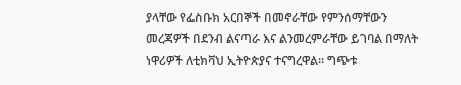ያላቸው የፌስቡክ አርበኞች በመኖራቸው የምንሰማቸውን መረጃዎች በደንብ ልናጣራ እና ልንመረምራቸው ይገባል በማለት ነዋሪዎች ለቲክቫህ ኢትዮጵያና ተናግረዋል። ግጭቱ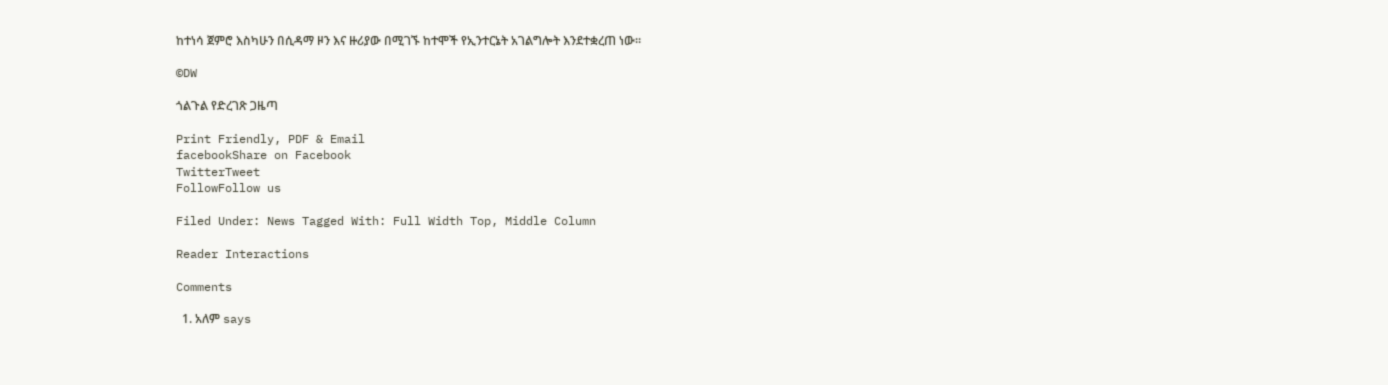ከተነሳ ጀምሮ እስካሁን በሲዳማ ዞን እና ዙሪያው በሚገኙ ከተሞች የኢንተርኔት አገልግሎት እንደተቋረጠ ነው።

©DW

ጎልጉል የድረገጽ ጋዜጣ

Print Friendly, PDF & Email
facebookShare on Facebook
TwitterTweet
FollowFollow us

Filed Under: News Tagged With: Full Width Top, Middle Column

Reader Interactions

Comments

  1. አለም says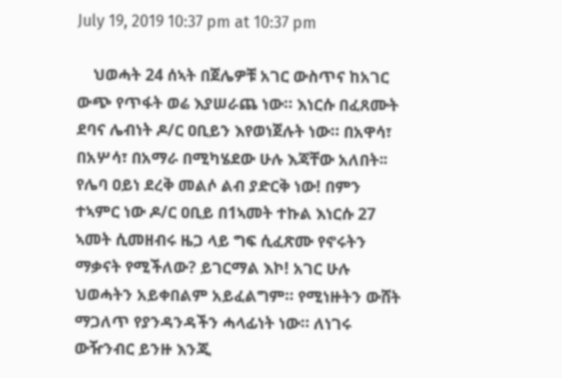July 19, 2019 10:37 pm at 10:37 pm

    ህወሓት 24 ሰኣት በጀሌዎቹ አገር ውስጥና ከአገር ውጭ የጥፋት ወሬ እያሠራጨ ነው። እነርሱ በፈጸሙት ደባና ሌብነት ዶ/ር ዐቢይን እየወነጀሉት ነው። በአዋሳ፣ በአሦሳ፣ በአማራ በሚካሄደው ሁሉ እጃቸው አለበት፡፡ የሌባ ዐይነ ደረቅ መልሶ ልብ ያድርቅ ነው! በምን ተኣምር ነው ዶ/ር ዐቢይ በ1ኣመት ተኩል እነርሱ 27 ኣመት ሲመዘብሩ ዜጋ ላይ ግፍ ሲፈጽሙ የኖሩትን ማቃናት የሚችለው? ይገርማል እኮ! አገር ሁሉ ህወሓትን አይቀበልም አይፈልግም። የሚነዙትን ውሸት ማጋለጥ የያንዳንዳችን ሓላፊነት ነው። ለነገሩ ውዥንብር ይንዙ እንጂ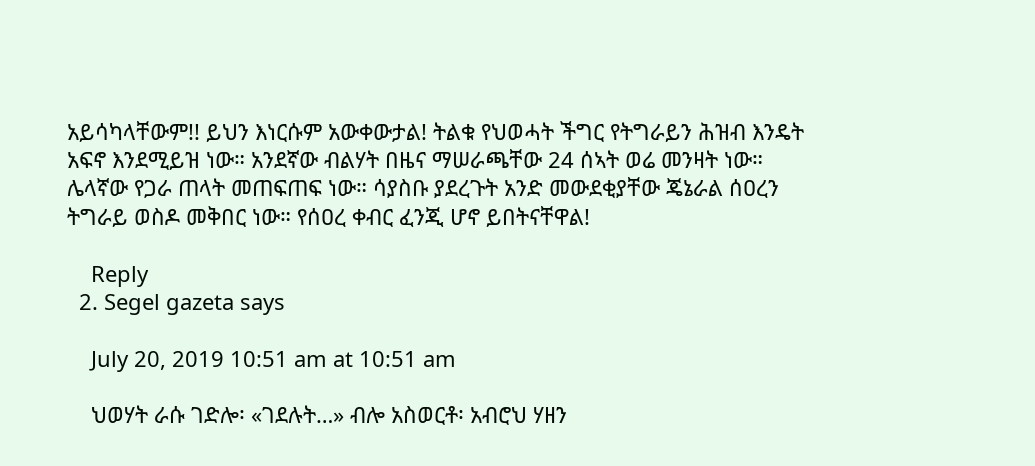አይሳካላቸውም!! ይህን እነርሱም አውቀውታል! ትልቁ የህወሓት ችግር የትግራይን ሕዝብ እንዴት አፍኖ እንደሚይዝ ነው። አንደኛው ብልሃት በዜና ማሠራጫቸው 24 ሰኣት ወሬ መንዛት ነው። ሌላኛው የጋራ ጠላት መጠፍጠፍ ነው። ሳያስቡ ያደረጉት አንድ መውደቂያቸው ጄኔራል ሰዐረን ትግራይ ወስዶ መቅበር ነው። የሰዐረ ቀብር ፈንጂ ሆኖ ይበትናቸዋል!

    Reply
  2. Segel gazeta says

    July 20, 2019 10:51 am at 10:51 am

    ህወሃት ራሱ ገድሎ፡ «ገደሉት…» ብሎ አስወርቶ፡ አብሮህ ሃዘን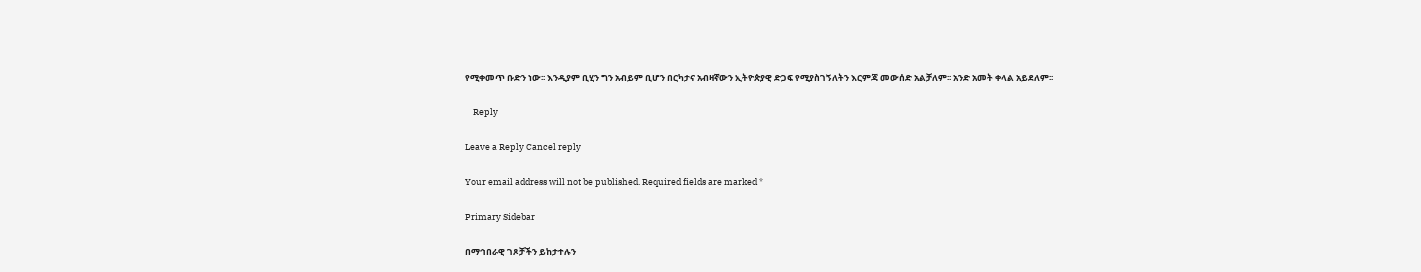የሚቀመጥ ቡድን ነው፡፡ እንዲያም ቢሂን ግን አብይም ቢሆን በርካታና አብዛኛውን ኢትዮጵያዊ ድጋፍ የሚያስገኝለትን እርምጃ መውሰድ አልቻለም፡፡ አንድ አመት ቀላል አይደለም፡፡

    Reply

Leave a Reply Cancel reply

Your email address will not be published. Required fields are marked *

Primary Sidebar

በማኅበራዊ ገጾቻችን ይከታተሉን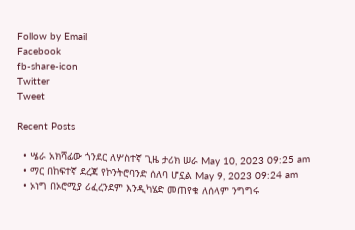Follow by Email
Facebook
fb-share-icon
Twitter
Tweet

Recent Posts

  • ሤራ አክሻፊው ጎንደር ለሦስተኛ ጊዜ ታሪክ ሠራ May 10, 2023 09:25 am
  • ማር በከፍተኛ ደረጃ የኮንትሮባንድ ሰለባ ሆኗል May 9, 2023 09:24 am
  • ኦነግ በኦሮሚያ ሪፈረንደም እንዲካሄድ መጠየቁ ለሰላም ንግግሩ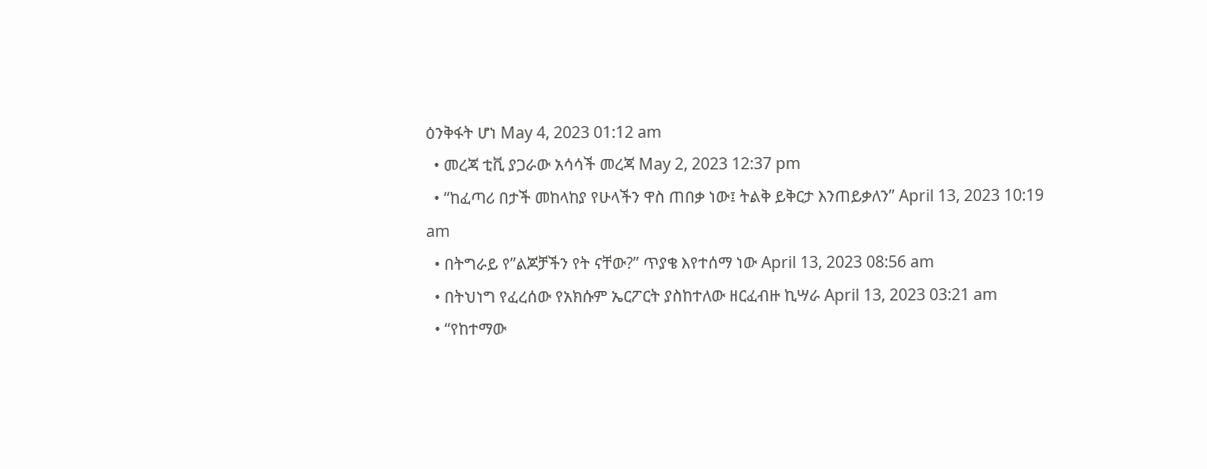ዕንቅፋት ሆነ May 4, 2023 01:12 am
  • መረጃ ቲቪ ያጋራው አሳሳች መረጃ May 2, 2023 12:37 pm
  • “ከፈጣሪ በታች መከላከያ የሁላችን ዋስ ጠበቃ ነው፤ ትልቅ ይቅርታ እንጠይቃለን” April 13, 2023 10:19 am
  • በትግራይ የ”ልጆቻችን የት ናቸው?” ጥያቄ እየተሰማ ነው April 13, 2023 08:56 am
  • በትህነግ የፈረሰው የአክሱም ኤርፖርት ያስከተለው ዘርፈብዙ ኪሣራ April 13, 2023 03:21 am
  • “የከተማው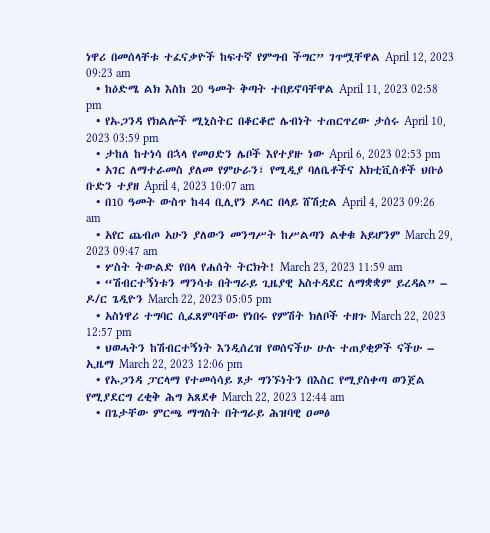ነዋሪ በመሰላቸቱ ተፈናቃዮች ከፍተኛ የምግብ ችግር” ገጥሟቸዋል April 12, 2023 09:23 am
  • ከዕድሜ ልክ እስከ 20 ዓመት ቅጣት ተበይኖባቸዋል April 11, 2023 02:58 pm
  • የኡጋንዳ የክልሎች ሚኒስትር በቆርቆሮ ሌብነት ተጠርጥረው ታሰሩ April 10, 2023 03:59 pm
  • ታከለ ከተነሳ በኋላ የመዐድን ሌቦች እየተያዙ ነው April 6, 2023 02:53 pm
  • አገር ለማተራመስ ያለመ የምሁራን፣ የሚዲያ ባለቤቶችና አክቲቪስቶች ህቡዕ ቡድን ተያዘ April 4, 2023 10:07 am
  • በ10 ዓመት ውስጥ ከ44 ቢሊየን ዶላር በላይ ሸሽቷል April 4, 2023 09:26 am
  • አየር ጨብጦ አሁን ያለውን መንግሥት ከሥልጣን ልቀቁ አይሆንም March 29, 2023 09:47 am
  • ሦስት ትውልድ የበላ የሐሰት ትርክት! March 23, 2023 11:59 am
  • “ሽብርተኝነቱን ማንሳቱ በትግራይ ጊዜያዊ አስተዳደር ለማቋቋም ይረዳል” – ዶ/ር ጌዲዮን March 22, 2023 05:05 pm
  • አስነዋሪ ተግባር ሲፈጸምባቸው የነበሩ የምሽት ክለቦች ተዘጉ March 22, 2023 12:57 pm
  • ህወሓትን ከሽብርተኝነት እንዲሰረዝ የወሰናችሁ ሁሉ ተጠያቂዎች ናችሁ – ኢዜማ March 22, 2023 12:06 pm
  • የኡጋንዳ ፓርላማ የተመሳሳይ ጾታ ግንኙነትን በእስር የሚያስቀጣ ወንጀል የሚያደርግ ረቂቅ ሕግ አጸደቀ March 22, 2023 12:44 am
  • በጌታቸው ምርጫ ማግስት በትግራይ ሕዝባዊ ዐመፅ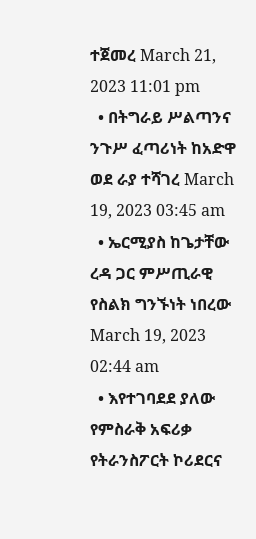ተጀመረ March 21, 2023 11:01 pm
  • በትግራይ ሥልጣንና ንጉሥ ፈጣሪነት ከአድዋ ወደ ራያ ተሻገረ March 19, 2023 03:45 am
  • ኤርሚያስ ከጌታቸው ረዳ ጋር ምሥጢራዊ የስልክ ግንኙነት ነበረው March 19, 2023 02:44 am
  • እየተገባደደ ያለው የምስራቅ አፍሪቃ የትራንስፖርት ኮሪደርና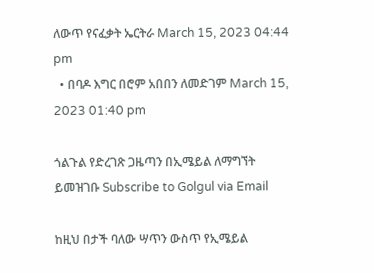ለውጥ የናፈቃት ኤርትራ March 15, 2023 04:44 pm
  • በባዶ እግር በሮም አበበን ለመድገም March 15, 2023 01:40 pm

ጎልጉል የድረገጽ ጋዜጣን በኢሜይል ለማግኘት ይመዝገቡ Subscribe to Golgul via Email

ከዚህ በታች ባለው ሣጥን ውስጥ የኢሜይል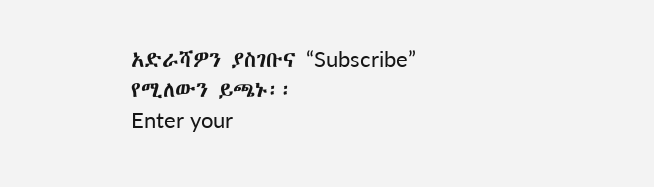አድራሻዎን ያስገቡና “Subscribe” የሚለውን ይጫኑ፡፡
Enter your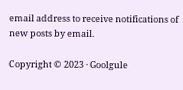email address to receive notifications of new posts by email.

Copyright © 2023 · Goolgule